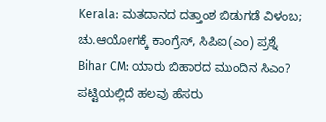Kerala: ಮತದಾನದ ದತ್ತಾಂಶ ಬಿಡುಗಡೆ ವಿಳಂಬ; ಚು.ಆಯೋಗಕ್ಕೆ ಕಾಂಗ್ರೆಸ್, ಸಿಪಿಐ(ಎಂ) ಪ್ರಶ್ನೆ
Bihar CM: ಯಾರು ಬಿಹಾರದ ಮುಂದಿನ ಸಿಎಂ? ಪಟ್ಟಿಯಲ್ಲಿದೆ ಹಲವು ಹೆಸರು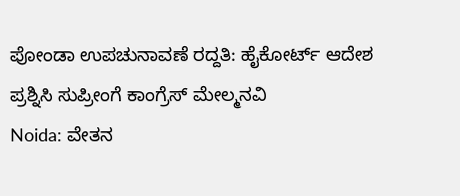ಪೋಂಡಾ ಉಪಚುನಾವಣೆ ರದ್ದತಿ: ಹೈಕೋರ್ಟ್ ಆದೇಶ ಪ್ರಶ್ನಿಸಿ ಸುಪ್ರೀಂಗೆ ಕಾಂಗ್ರೆಸ್ ಮೇಲ್ಮನವಿ
Noida: ವೇತನ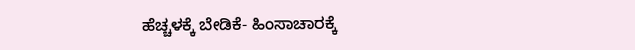ಹೆಚ್ಚಳಕ್ಕೆ ಬೇಡಿಕೆ- ಹಿಂಸಾಚಾರಕ್ಕೆ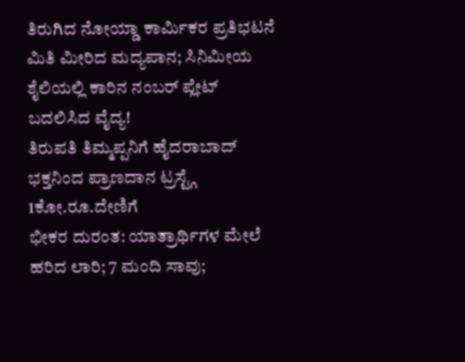ತಿರುಗಿದ ನೋಯ್ಡಾ ಕಾರ್ಮಿಕರ ಪ್ರತಿಭಟನೆ
ಮಿತಿ ಮೀರಿದ ಮದ್ಯಪಾನ; ಸಿನಿಮೀಯ ಶೈಲಿಯಲ್ಲಿ ಕಾರಿನ ನಂಬರ್ ಪ್ಲೇಟ್ ಬದಲಿಸಿದ ವೈದ್ಯ!
ತಿರುಪತಿ ತಿಮ್ಮಪ್ಪನಿಗೆ ಹೈದರಾಬಾದ್ ಭಕ್ತನಿಂದ ಪ್ರಾಣದಾನ ಟ್ರಸ್ಟ್ಗೆ 1ಕೋ.ರೂ.ದೇಣಿಗೆ
ಭೀಕರ ದುರಂತ: ಯಾತ್ರಾರ್ಥಿಗಳ ಮೇಲೆ ಹರಿದ ಲಾರಿ; 7 ಮಂದಿ ಸಾವು;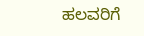ಹಲವರಿಗೆ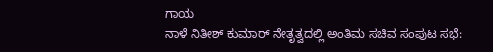ಗಾಯ
ನಾಳೆ ನಿತೀಶ್ ಕುಮಾರ್ ನೇತೃತ್ವದಲ್ಲಿ ಅಂತಿಮ ಸಚಿವ ಸಂಪುಟ ಸಭೆ: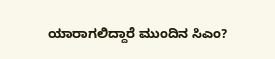ಯಾರಾಗಲಿದ್ದಾರೆ ಮುಂದಿನ ಸಿಎಂ?